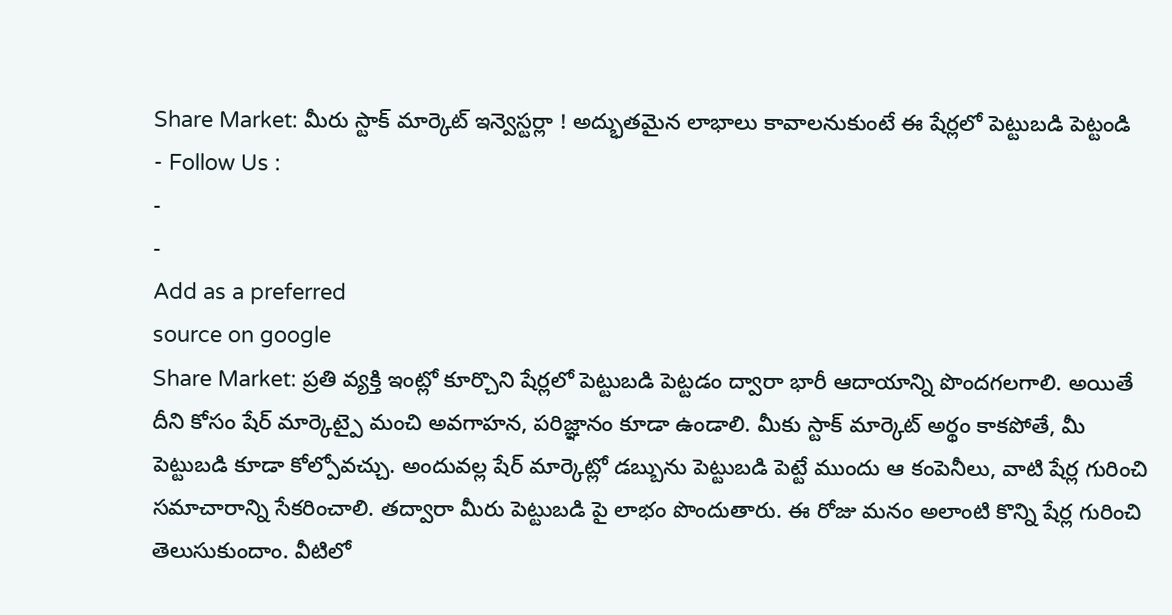Share Market: మీరు స్టాక్ మార్కెట్ ఇన్వెస్టర్లా ! అద్భుతమైన లాభాలు కావాలనుకుంటే ఈ షేర్లలో పెట్టుబడి పెట్టండి
- Follow Us :
-
-
Add as a preferred
source on google
Share Market: ప్రతి వ్యక్తి ఇంట్లో కూర్చొని షేర్లలో పెట్టుబడి పెట్టడం ద్వారా భారీ ఆదాయాన్ని పొందగలగాలి. అయితే దీని కోసం షేర్ మార్కెట్పై మంచి అవగాహన, పరిజ్ఞానం కూడా ఉండాలి. మీకు స్టాక్ మార్కెట్ అర్థం కాకపోతే, మీ పెట్టుబడి కూడా కోల్పోవచ్చు. అందువల్ల షేర్ మార్కెట్లో డబ్బును పెట్టుబడి పెట్టే ముందు ఆ కంపెనీలు, వాటి షేర్ల గురించి సమాచారాన్ని సేకరించాలి. తద్వారా మీరు పెట్టుబడి పై లాభం పొందుతారు. ఈ రోజు మనం అలాంటి కొన్ని షేర్ల గురించి తెలుసుకుందాం. వీటిలో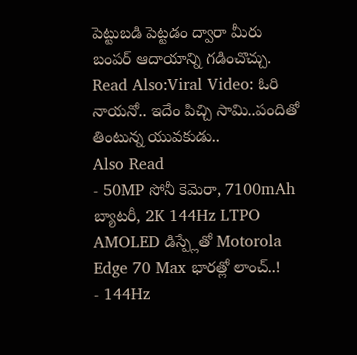పెట్టుబడి పెట్టడం ద్వారా మీరు బంపర్ ఆదాయాన్ని గడించొచ్చు.
Read Also:Viral Video: ఓరి నాయనో.. ఇదేం పిచ్చి సామి..పందితో తింటున్న యువకుడు..
Also Read
- 50MP సోనీ కెమెరా, 7100mAh బ్యాటరీ, 2K 144Hz LTPO AMOLED డిస్ప్లేతో Motorola Edge 70 Max భారత్లో లాంచ్..!
- 144Hz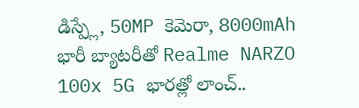డిస్ప్లే, 50MP కెమెరా, 8000mAh భారీ బ్యాటరీతో Realme NARZO 100x 5G భారత్లో లాంచ్..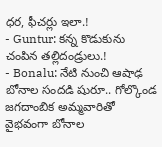ధర, ఫీచర్లు ఇలా.!
- Guntur: కన్న కొడుకును చంపిన తల్లిదండ్రులు.!
- Bonalu: నేటి నుంచి ఆషాఢ బోనాల సందడి షురూ.. గోల్కొండ జగదాంబిక అమ్మవారితో వైభవంగా బోనాల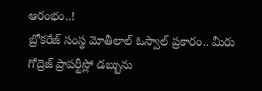ఆరంభం..!
బ్రోకరేజ్ సంస్థ మోతీలాల్ ఓస్వాల్ ప్రకారం.. మీరు గోద్రెజ్ ప్రాపర్టీస్లో డబ్బును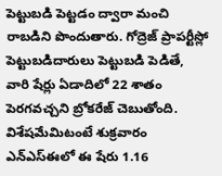పెట్టుబడి పెట్టడం ద్వారా మంచి రాబడిని పొందుతారు. గోద్రెజ్ ప్రాపర్టీస్లో పెట్టుబడిదారులు పెట్టుబడి పెడితే, వారి షేర్లు ఏడాదిలో 22 శాతం పెరగవచ్చని బ్రోకరేజ్ చెబుతోంది. విశేషమేమిటంటే శుక్రవారం ఎన్ఎస్ఈలో ఈ షేరు 1.16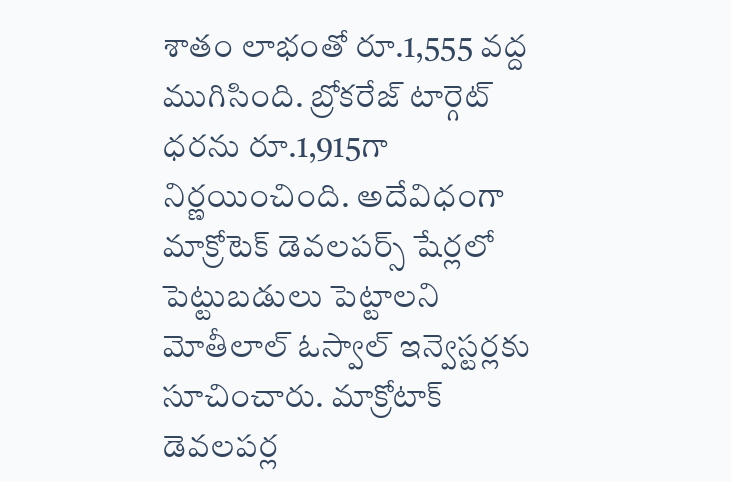శాతం లాభంతో రూ.1,555 వద్ద ముగిసింది. బ్రోకరేజ్ టార్గెట్ ధరను రూ.1,915గా నిర్ణయించింది. అదేవిధంగా మాక్రోటెక్ డెవలపర్స్ షేర్లలో పెట్టుబడులు పెట్టాలని మోతీలాల్ ఓస్వాల్ ఇన్వెస్టర్లకు సూచించారు. మాక్రోటాక్ డెవలపర్ల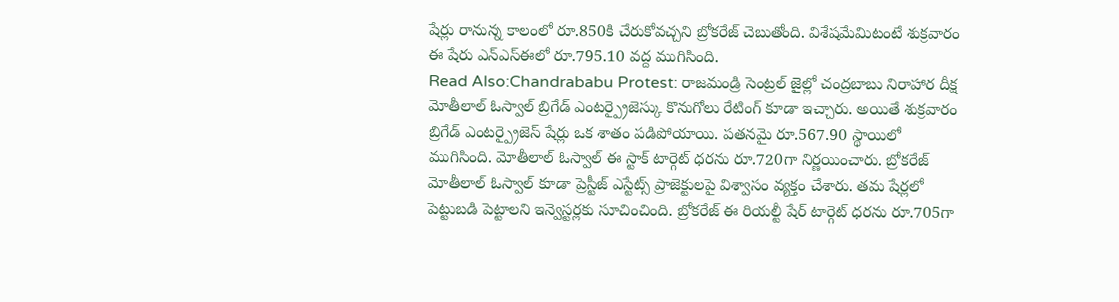షేర్లు రానున్న కాలంలో రూ.850కి చేరుకోవచ్చని బ్రోకరేజ్ చెబుతోంది. విశేషమేమిటంటే శుక్రవారం ఈ షేరు ఎన్ఎస్ఈలో రూ.795.10 వద్ద ముగిసింది.
Read Also:Chandrababu Protest: రాజమండ్రి సెంట్రల్ జైల్లో చంద్రబాబు నిరాహార దీక్ష
మోతీలాల్ ఓస్వాల్ బ్రిగేడ్ ఎంటర్ప్రైజెస్కు కొనుగోలు రేటింగ్ కూడా ఇచ్చారు. అయితే శుక్రవారం బ్రిగేడ్ ఎంటర్ప్రైజెస్ షేర్లు ఒక శాతం పడిపోయాయి. పతనమై రూ.567.90 స్థాయిలో ముగిసింది. మోతీలాల్ ఓస్వాల్ ఈ స్టాక్ టార్గెట్ ధరను రూ.720గా నిర్ణయించారు. బ్రోకరేజ్ మోతీలాల్ ఓస్వాల్ కూడా ప్రెస్టీజ్ ఎస్టేట్స్ ప్రాజెక్టులపై విశ్వాసం వ్యక్తం చేశారు. తమ షేర్లలో పెట్టుబడి పెట్టాలని ఇన్వెస్టర్లకు సూచించింది. బ్రోకరేజ్ ఈ రియల్టీ షేర్ టార్గెట్ ధరను రూ.705గా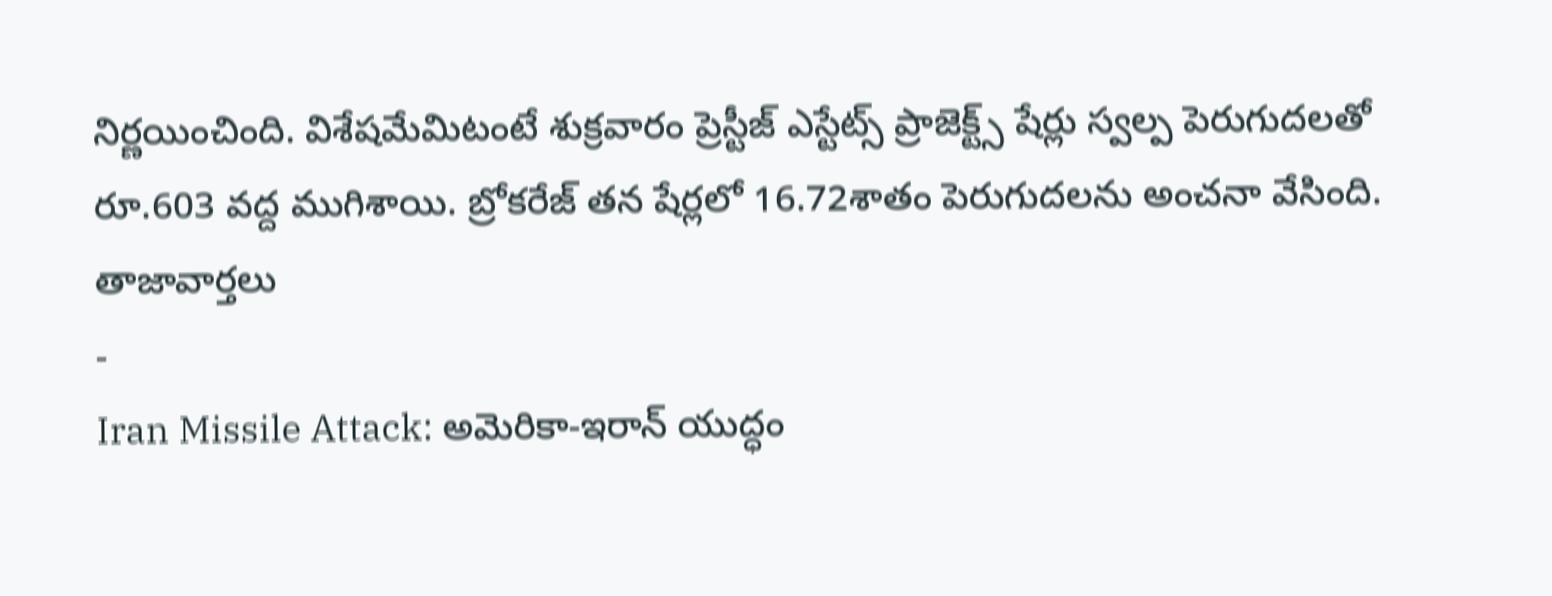నిర్ణయించింది. విశేషమేమిటంటే శుక్రవారం ప్రెస్టీజ్ ఎస్టేట్స్ ప్రాజెక్ట్స్ షేర్లు స్వల్ప పెరుగుదలతో రూ.603 వద్ద ముగిశాయి. బ్రోకరేజ్ తన షేర్లలో 16.72శాతం పెరుగుదలను అంచనా వేసింది.
తాజావార్తలు
-
Iran Missile Attack: అమెరికా-ఇరాన్ యుద్ధం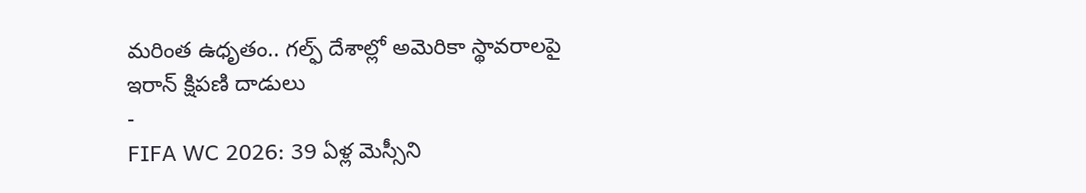మరింత ఉధృతం.. గల్ఫ్ దేశాల్లో అమెరికా స్థావరాలపై ఇరాన్ క్షిపణి దాడులు
-
FIFA WC 2026: 39 ఏళ్ల మెస్సీని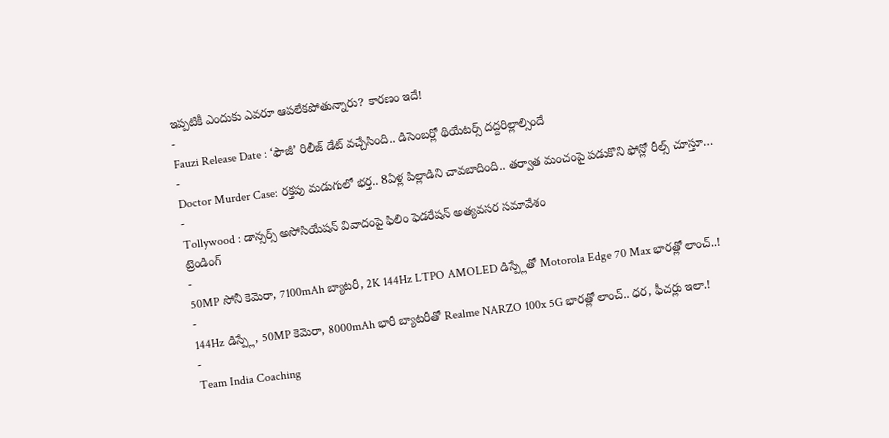ఇప్పటికీ ఎందుకు ఎవరూ ఆపలేకపోతున్నారు? కారణం ఇదే!
-
Fauzi Release Date : ‘ఫౌజీ’ రిలీజ్ డేట్ వచ్చేసింది.. డిసెంబర్లో థియేటర్స్ దద్దరిల్లాల్సిందే
-
Doctor Murder Case: రక్తపు మడుగులో భర్త.. 8ఏళ్ల పిల్లాడిని చావబాదింది.. తర్వాత మంచంపై పడుకొని ఫోన్లో రీల్స్ చూస్తూ…
-
Tollywood : డాన్సర్స్ అసోసియేషన్ వివాదంపై ఫిలిం ఫెడరేషన్ అత్యవసర సమావేశం
ట్రెండింగ్
-
50MP సోనీ కెమెరా, 7100mAh బ్యాటరీ, 2K 144Hz LTPO AMOLED డిస్ప్లేతో Motorola Edge 70 Max భారత్లో లాంచ్..!
-
144Hz డిస్ప్లే, 50MP కెమెరా, 8000mAh భారీ బ్యాటరీతో Realme NARZO 100x 5G భారత్లో లాంచ్.. ధర, ఫీచర్లు ఇలా.!
-
Team India Coaching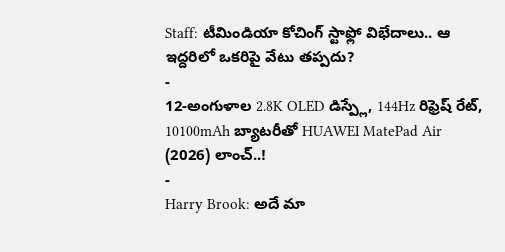Staff: టీమిండియా కోచింగ్ స్టాఫ్లో విభేదాలు.. ఆ ఇద్దరిలో ఒకరిపై వేటు తప్పదు?
-
12-అంగుళాల 2.8K OLED డిస్ప్లే, 144Hz రిఫ్రెష్ రేట్, 10100mAh బ్యాటరీతో HUAWEI MatePad Air (2026) లాంచ్..!
-
Harry Brook: అదే మా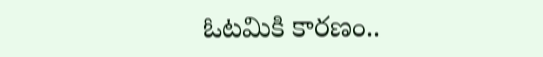ఓటమికి కారణం..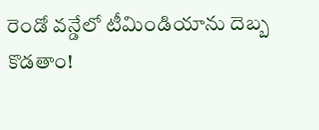రెండో వన్డేలో టీమిండియాను దెబ్బ కొడతాం!